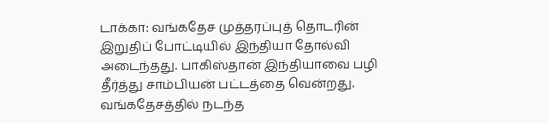டாக்கா: வங்கதேச முத்தரப்புத் தொடரின் இறுதிப் போட்டியில் இந்தியா தோல்வி அடைந்தது. பாகிஸ்தான் இந்தியாவை பழி தீர்த்து சாம்பியன் பட்டத்தை வென்றது.
வங்கதேசத்தில் நடந்த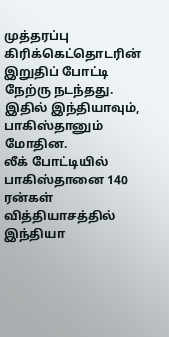முத்தரப்பு கிரிக்கெட்தொடரின் இறுதிப் போட்டி நேற்ரு நடந்தது. இதில் இந்தியாவும், பாகிஸ்தானும் மோதின.
லீக் போட்டியில் பாகிஸ்தானை 140 ரன்கள் வித்தியாசத்தில் இந்தியா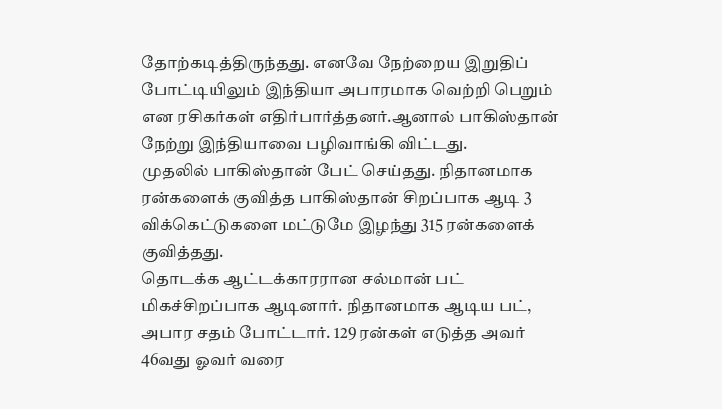தோற்கடித்திருந்தது. எனவே நேற்றைய இறுதிப் போட்டியிலும் இந்தியா அபாரமாக வெற்றி பெறும் என ரசிகர்கள் எதிர்பார்த்தனர்.ஆனால் பாகிஸ்தான் நேற்று இந்தியாவை பழிவாங்கி விட்டது.
முதலில் பாகிஸ்தான் பேட் செய்தது. நிதானமாக ரன்களைக் குவித்த பாகிஸ்தான் சிறப்பாக ஆடி 3 விக்கெட்டுகளை மட்டுமே இழந்து 315 ரன்களைக் குவித்தது.
தொடக்க ஆட்டக்காரரான சல்மான் பட் மிகச்சிறப்பாக ஆடினார். நிதானமாக ஆடிய பட், அபார சதம் போட்டார். 129 ரன்கள் எடுத்த அவர் 46வது ஓவர் வரை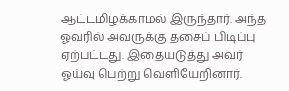ஆட்டமிழக்காமல் இருந்தார். அந்த ஓவரில் அவருக்கு தசைப் பிடிப்பு ஏற்பட்டது. இதையடுத்து அவர் ஓய்வு பெற்று வெளியேறினார்.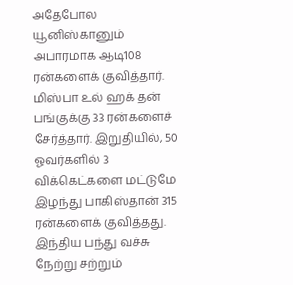அதேபோல யூனிஸ்கானும் அபாரமாக ஆடி108 ரன்களைக் குவித்தார். மிஸ்பா உல் ஹக் தன் பங்குக்கு 33 ரன்களைச் சேர்த்தார். இறுதியில், 50 ஓவர்களில் 3 விக்கெட்களை மட்டுமே இழந்து பாகிஸ்தான் 315 ரன்களைக் குவித்தது.
இந்திய பந்து வச்சு நேற்று சற்றும்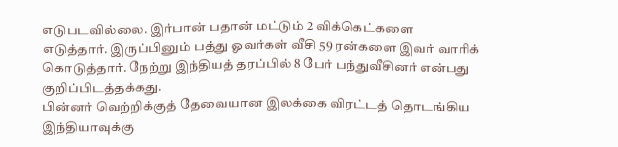எடுபடவில்லை. இர்பான் பதான் மட்டும் 2 விக்கெட்களை எடுத்தார். இருப்பினும் பத்து ஓவர்கள் வீசி 59 ரன்களை இவர் வாரிக் கொடுத்தார். நேற்று இந்தியத் தரப்பில் 8 பேர் பந்துவீசினர் என்பது குறிப்பிடத்தக்கது.
பின்னர் வெற்றிக்குத் தேவையான இலக்கை விரட்டத் தொடங்கிய இந்தியாவுக்கு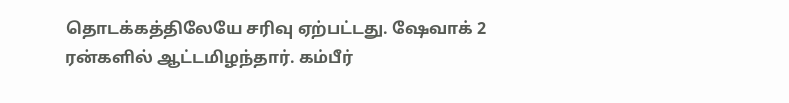தொடக்கத்திலேயே சரிவு ஏற்பட்டது. ஷேவாக் 2 ரன்களில் ஆட்டமிழந்தார். கம்பீர்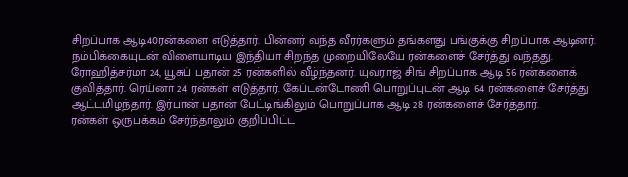சிறப்பாக ஆடி40ரன்களை எடுத்தார். பின்னர் வந்த வீரர்களும் தங்களது பங்குக்கு சிறப்பாக ஆடினர்.
நம்பிக்கையுடன் விளையாடிய இந்தியா சிறந்த முறையிலேயே ரன்களைச் சேர்த்து வந்தது. ரோஹித்சர்மா 24, யூசுப் பதான் 25 ரன்களில் வீழ்ந்தனர். யுவராஜ் சிங் சிறப்பாக ஆடி 56 ரன்களைக் குவித்தார். ரெய்னா 24 ரன்கள் எடுத்தார். கேப்டன்டோணி பொறுப்புடன் ஆடி 64 ரன்களைச் சேர்த்து ஆட்டமிழந்தார். இர்பான் பதான் பேட்டிங்கிலும் பொறுப்பாக ஆடி 28 ரன்களைச் சேர்த்தார்.
ரன்கள் ஒருபக்கம் சேர்ந்தாலும் குறிப்பிட்ட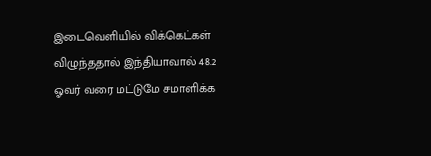இடைவெளியில் விக்கெட்கள் விழுந்ததால் இந்தியாவால் 48.2 ஓவர் வரை மட்டுமே சமாளிக்க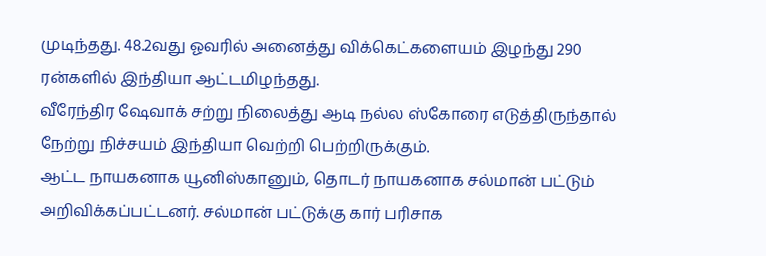முடிந்தது. 48.2வது ஓவரில் அனைத்து விக்கெட்களையம் இழந்து 290 ரன்களில் இந்தியா ஆட்டமிழந்தது.
வீரேந்திர ஷேவாக் சற்று நிலைத்து ஆடி நல்ல ஸ்கோரை எடுத்திருந்தால் நேற்று நிச்சயம் இந்தியா வெற்றி பெற்றிருக்கும்.
ஆட்ட நாயகனாக யூனிஸ்கானும், தொடர் நாயகனாக சல்மான் பட்டும் அறிவிக்கப்பட்டனர். சல்மான் பட்டுக்கு கார் பரிசாக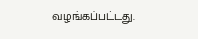வழங்கப்பட்டது.